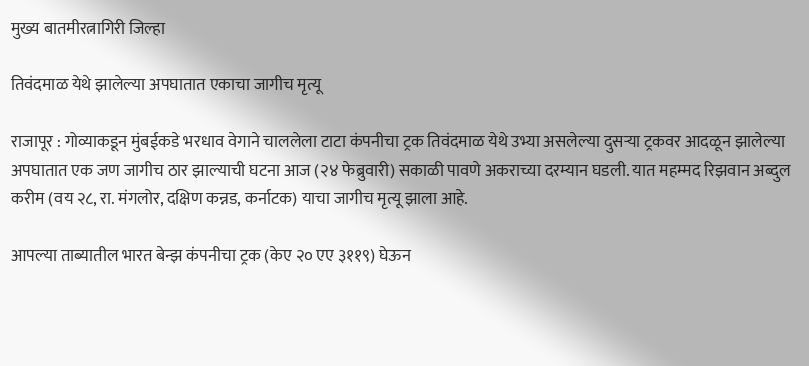मुख्य बातमीरत्नागिरी जिल्हा

तिवंदमाळ येथे झालेल्या अपघातात एकाचा जागीच मृत्यू

राजापूर : गोव्याकडून मुंबईकडे भरधाव वेगाने चाललेला टाटा कंपनीचा ट्रक तिवंदमाळ येथे उभ्या असलेल्या दुसऱ्या ट्रकवर आदळून झालेल्या अपघातात एक जण जागीच ठार झाल्याची घटना आज (२४ फेब्रुवारी) सकाळी पावणे अकराच्या दरम्यान घडली. यात महम्मद रिझवान अब्दुल करीम (वय २८, रा. मंगलोर, दक्षिण कन्नड, कर्नाटक) याचा जागीच मृत्यू झाला आहे.

आपल्या ताब्यातील भारत बेन्झ कंपनीचा ट्रक (केए २० एए ३११९) घेऊन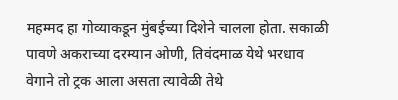महम्मद हा गोव्याकडून मुंबईच्या दिशेने चालला होता. सकाळी पावणे अकराच्या दरम्यान ओणी, तिवंदमाळ येथे भरधाव वेगाने तो ट्रक आला असता त्यावेळी तेथे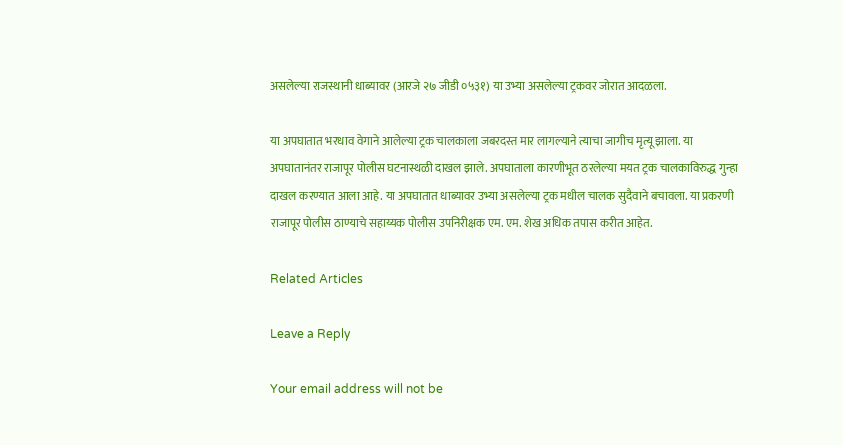असलेल्या राजस्थानी धाब्यावर (आरजे २७ जीडी ०५३१) या उभ्या असलेल्या ट्रकवर जोरात आदळला.

या अपघातात भरधाव वेगाने आलेल्या ट्रक चालकाला जबरदस्त मार लागल्याने त्याचा जागीच मृत्यू झाला. या अपघातानंतर राजापूर पोलीस घटनास्थळी दाखल झाले. अपघाताला कारणीभूत ठरलेल्या मयत ट्रक चालकाविरुद्ध गुन्हा दाखल करण्यात आला आहे. या अपघातात धाब्यावर उभ्या असलेल्या ट्रक मधील चालक सुदैवाने बचावला. या प्रकरणी राजापूर पोलीस ठाण्याचे सहाय्यक पोलीस उपनिरीक्षक एम. एम. शेख अधिक तपास करीत आहेत.

Related Articles

Leave a Reply

Your email address will not be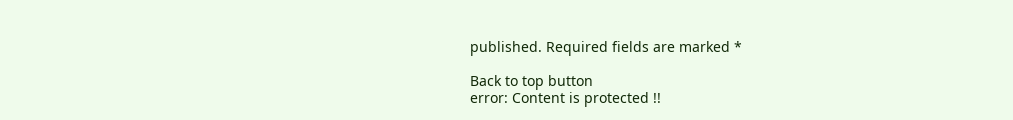published. Required fields are marked *

Back to top button
error: Content is protected !!